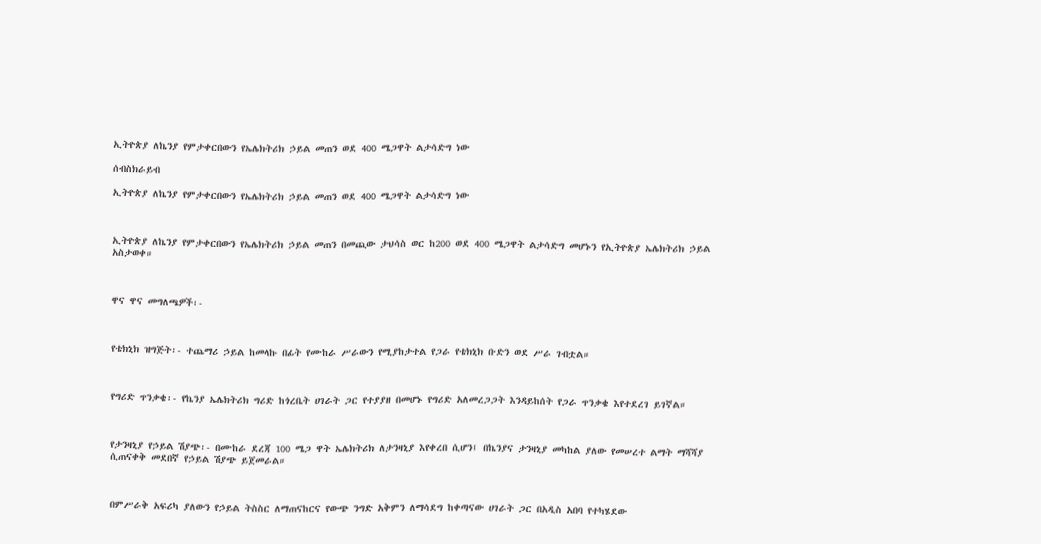ኢትዮጵያ ለኬንያ የምታቀርበውን የኤሌክትሪክ ኃይል መጠን ወደ 400 ሜጋዋት ልታሳድግ ነው

ሰብስክራይብ

ኢትዮጵያ ለኬንያ የምታቀርበውን የኤሌክትሪክ ኃይል መጠን ወደ 400 ሜጋዋት ልታሳድግ ነው



ኢትዮጵያ ለኬንያ የምታቀርበውን የኤሌክትሪክ ኃይል መጠን በመጪው ታህሳስ ወር ከ200 ወደ 400 ሜጋዋት ልታሳድግ መሆኑን የኢትዮጵያ ኤሌክትሪክ ኃይል አስታወቀ።



ዋና ዋና መግለጫዎች፡-



የቴክኒክ ዝግጅት፡- ተጨማሪ ኃይል ከመላኩ በፊት የሙከራ ሥራውን የሚያከታተል የጋራ የቴክኒክ ቡድን ወደ ሥራ ገብቷል።



የግሪድ ጥንቃቄ፡- የኬንያ ኤሌክትሪክ ግሪድ ከጎረቤት ሀገራት ጋር የተያያዘ በመሆኑ የግሪድ አለመረጋጋት እንዳይከሰት የጋራ ጥንቃቄ እየተደረገ ይገኛል።



የታንዛኒያ የኃይል ሽያጭ፡- በሙከራ ደረጃ 100 ሜጋ ዋት ኤሌክትሪክ ለታንዛኒያ እየቀረበ ሲሆን፤ በኬንያና ታንዛኒያ መካከል ያለው የመሠረተ ልማት ማሻሻያ ሲጠናቀቅ መደበኛ የኃይል ሽያጭ ይጀመራል።



በምሥራቅ አፍሪካ ያለውን የኃይል ትስስር ለማጠናከርና የውጭ ንግድ አቅምን ለማሳደግ ከቀጣናው ሀገራት ጋር በአዲስ አበባ የተካሄደው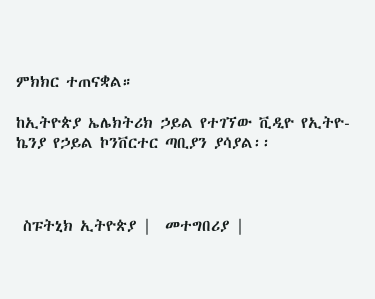ምክክር ተጠናቋል።

ከኢትዮጵያ ኤሌክትሪክ ኃይል የተገኘው ቪዲዮ የኢትዮ-ኬንያ የኃይል ኮንቨርተር ጣቢያን ያሳያል፡፡



 ስፑትኒክ ኢትዮጵያ |  መተግበሪያ |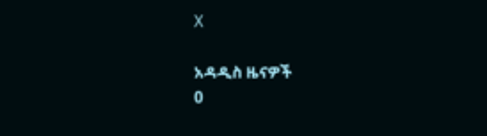X

አዳዲስ ዜናዎች
0